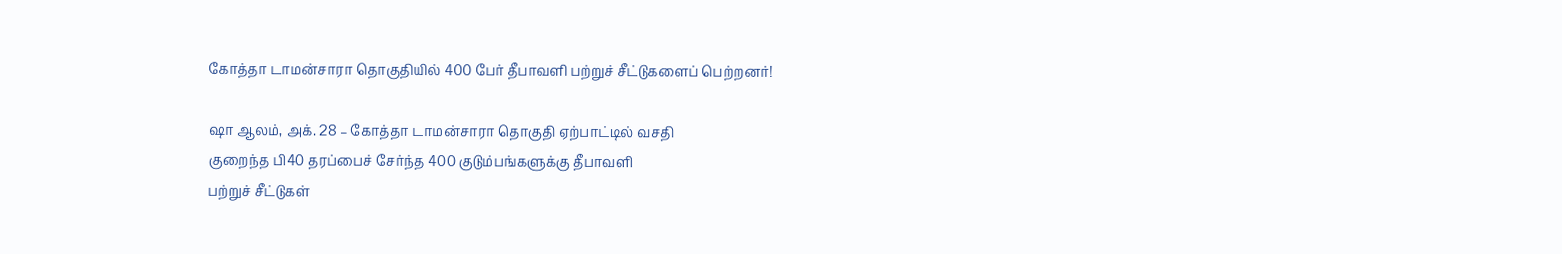கோத்தா டாமன்சாரா தொகுதியில் 400 பேர் தீபாவளி பற்றுச் சீட்டுகளைப் பெற்றனர்!

ஷா ஆலம், அக். 28 – கோத்தா டாமன்சாரா தொகுதி ஏற்பாட்டில் வசதி
குறைந்த பி40 தரப்பைச் சேர்ந்த 400 குடும்பங்களுக்கு தீபாவளி
பற்றுச் சீட்டுகள்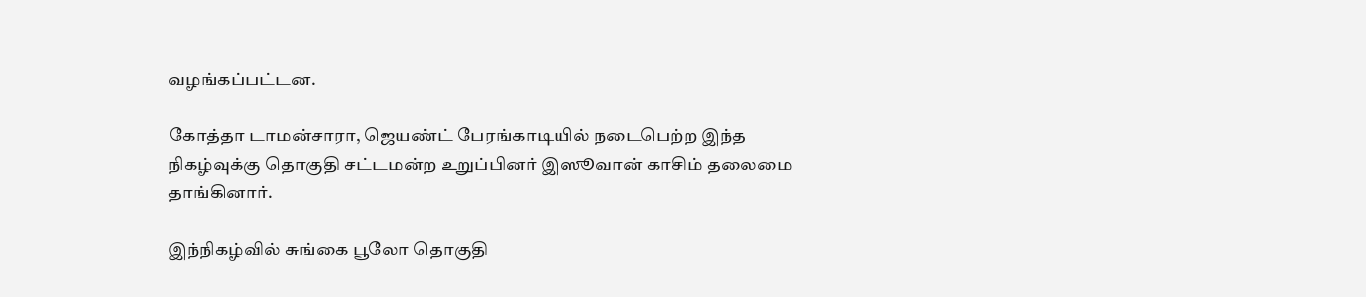வழங்கப்பட்டன.

கோத்தா டாமன்சாரா, ஜெயண்ட் பேரங்காடியில் நடைபெற்ற இந்த
நிகழ்வுக்கு தொகுதி சட்டமன்ற உறுப்பினர் இஸூவான் காசிம் தலைமை
தாங்கினார்.

இந்நிகழ்வில் சுங்கை பூலோ தொகுதி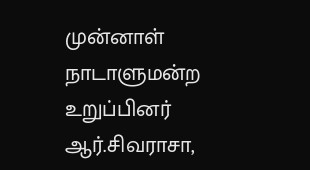முன்னாள்
நாடாளுமன்ற உறுப்பினர் ஆர்.சிவராசா,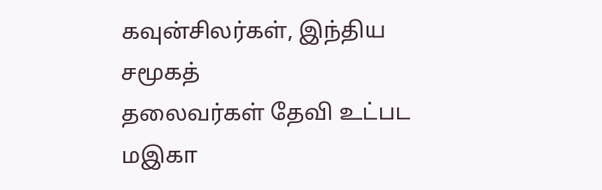கவுன்சிலர்கள், இந்திய சமூகத்
தலைவர்கள் தேவி உட்பட மஇகா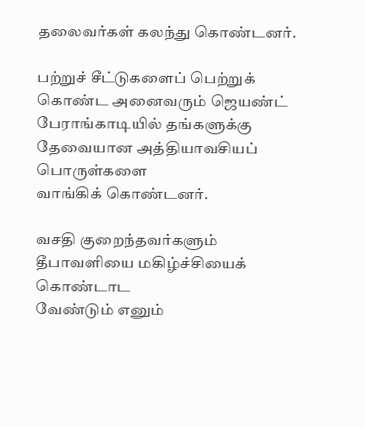தலைவர்கள் கலந்து கொண்டனர்.

பற்றுச் சீட்டுகளைப் பெற்றுக் கொண்ட அனைவரும் ஜெயண்ட்
பேராங்காடியில் தங்களுக்கு தேவையான அத்தியாவசியப் பொருள்களை
வாங்கிக் கொண்டனர்.

வசதி குறைந்தவர்களும் தீபாவளியை மகிழ்ச்சியைக் கொண்டாட
வேண்டும் எனும்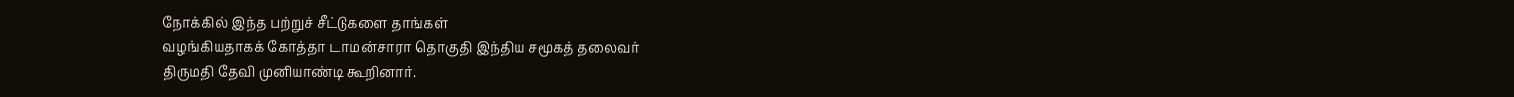நோக்கில் இந்த பற்றுச் சீட்டுகளை தாங்கள்
வழங்கியதாகக் கோத்தா டாமன்சாரா தொகுதி இந்திய சமூகத் தலைவர்
திருமதி தேவி முனியாண்டி கூறினார்.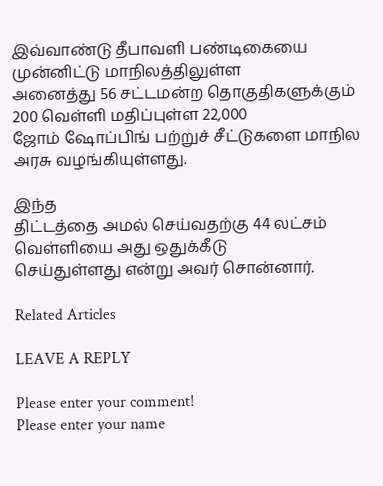இவ்வாண்டு தீபாவளி பண்டிகையை முன்னிட்டு மாநிலத்திலுள்ள
அனைத்து 56 சட்டமன்ற தொகுதிகளுக்கும் 200 வெள்ளி மதிப்புள்ள 22,000
ஜோம் ஷோப்பிங் பற்றுச் சீட்டுகளை மாநில அரசு வழங்கியுள்ளது.

இந்த
திட்டத்தை அமல் செய்வதற்கு 44 லட்சம் வெள்ளியை அது ஒதுக்கீடு
செய்துள்ளது என்று அவர் சொன்னார்.

Related Articles

LEAVE A REPLY

Please enter your comment!
Please enter your name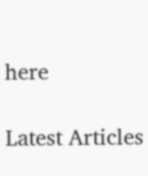here

Latest Articles